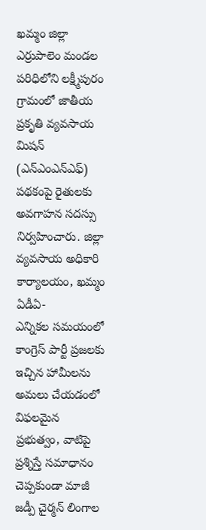ఖమ్మం జిల్లా ఎర్రుపాలెం మండల పరిధిలోని లక్ష్మీపురం గ్రామంలో జాతీయ ప్రకృతి వ్యవసాయ మిషన్ (ఎన్ఎంఎన్ఎఫ్) పథకంపై రైతులకు అవగాహన సదస్సు నిర్వహించారు. జిల్లా వ్యవసాయ అధికారి కార్యాలయం, ఖమ్మం ఏడీఏ-
ఎన్నికల సమయంలో కాంగ్రెస్ పార్టీ ప్రజలకు ఇచ్చిన హామీలను అమలు చేయడంలో విఫలమైన ప్రభుత్వం, వాటిపై ప్రశ్నిస్తే సమాధానం చెప్పకుండా మాజీ జడ్పీ చైర్మన్ లింగాల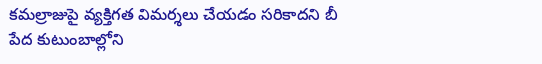కమల్రాజుపై వ్యక్తిగత విమర్శలు చేయడం సరికాదని బీ
పేద కుటుంబాల్లోని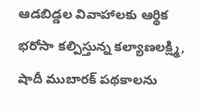ఆడబిడ్డల వివాహాలకు ఆర్థిక భరోసా కల్పిస్తున్న కల్యాణలక్ష్మి, షాదీ ముబారక్ పథకాలను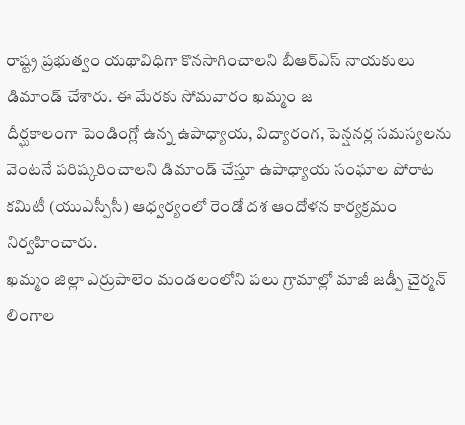రాష్ట్ర ప్రభుత్వం యథావిధిగా కొనసాగించాలని బీఆర్ఎస్ నాయకులు డిమాండ్ చేశారు. ఈ మేరకు సోమవారం ఖమ్మం జ
దీర్ఘకాలంగా పెండింగ్లో ఉన్న ఉపాధ్యాయ, విద్యారంగ, పెన్షనర్ల సమస్యలను వెంటనే పరిష్కరించాలని డిమాండ్ చేస్తూ ఉపాధ్యాయ సంఘాల పోరాట కమిటీ (యుఎస్పీసీ) ఆధ్వర్యంలో రెండో దశ ఆందోళన కార్యక్రమం నిర్వహించారు.
ఖమ్మం జిల్లా ఎర్రుపాలెం మండలంలోని పలు గ్రామాల్లో మాజీ జడ్పీ చైర్మన్ లింగాల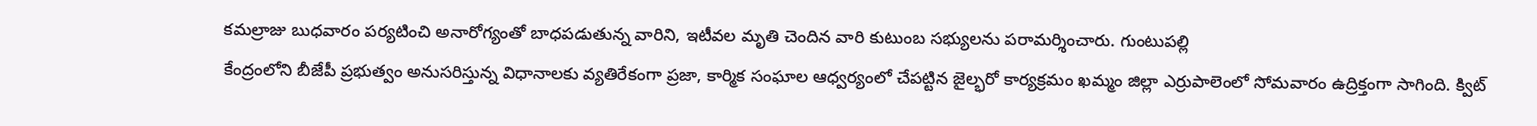కమల్రాజు బుధవారం పర్యటించి అనారోగ్యంతో బాధపడుతున్న వారిని, ఇటీవల మృతి చెందిన వారి కుటుంబ సభ్యులను పరామర్శించారు. గుంటుపల్లి
కేంద్రంలోని బీజేపీ ప్రభుత్వం అనుసరిస్తున్న విధానాలకు వ్యతిరేకంగా ప్రజా, కార్మిక సంఘాల ఆధ్వర్యంలో చేపట్టిన జైల్భరో కార్యక్రమం ఖమ్మం జిల్లా ఎర్రుపాలెంలో సోమవారం ఉద్రిక్తంగా సాగింది. క్విట్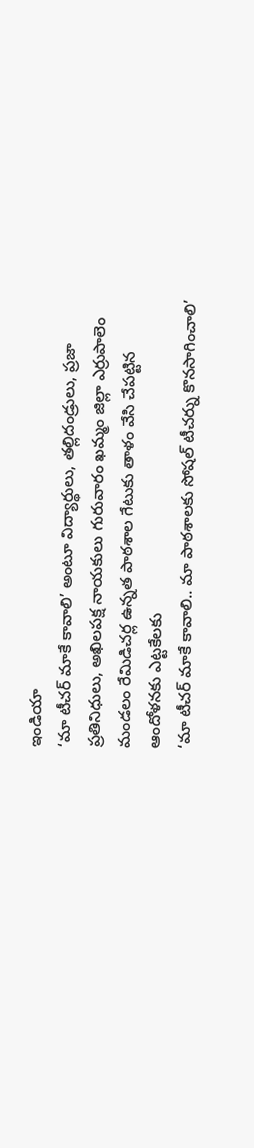ఇండియా
‘మా టీచర్ మాకే కావాలి’ అంటూ విద్యార్థులు, తల్లిదండ్రులు, ప్రజా ప్రతినిధులు, అఖిలపక్ష నాయకులు గురువారం ఖమ్మం జిల్లా ఎర్రుపాలెం మండలం రేమిడిచర్ల ఉన్నత పాఠశాల గేటుకు తాళం వేసి చేపట్టిన ఆందోళనకు ఎట్టకేలకు
‘మా టీచర్ మాకే కావాలి.. మా పాఠశాలకు సోషల్ టీచర్ను కొనసాగించాలి’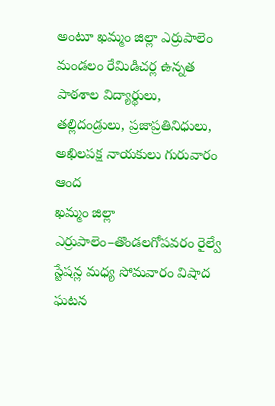అంటూ ఖమ్మం జిల్లా ఎర్రుపాలెం మండలం రేమిడిచర్ల ఉన్నత పాఠశాల విద్యార్థులు, తల్లిదండ్రులు, ప్రజాప్రతినిధులు, అఖిలపక్ష నాయకులు గురువారం ఆంద
ఖమ్మం జిల్లా ఎర్రుపాలెం–తొండలగోపవరం రైల్వే స్టేషన్ల మధ్య సోమవారం విషాద ఘటన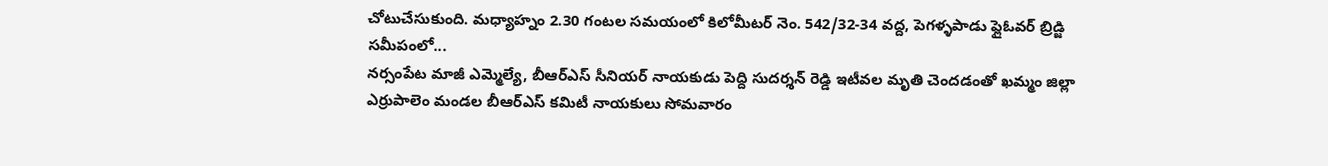చోటుచేసుకుంది. మధ్యాహ్నం 2.30 గంటల సమయంలో కిలోమీటర్ నెం. 542/32-34 వద్ద, పెగళ్ళపాడు ఫ్లైఓవర్ బ్రిడ్జి సమీపంలో...
నర్సంపేట మాజీ ఎమ్మెల్యే, బీఆర్ఎస్ సీనియర్ నాయకుడు పెద్ది సుదర్శన్ రెడ్డి ఇటీవల మృతి చెందడంతో ఖమ్మం జిల్లా ఎర్రుపాలెం మండల బీఆర్ఎస్ కమిటీ నాయకులు సోమవారం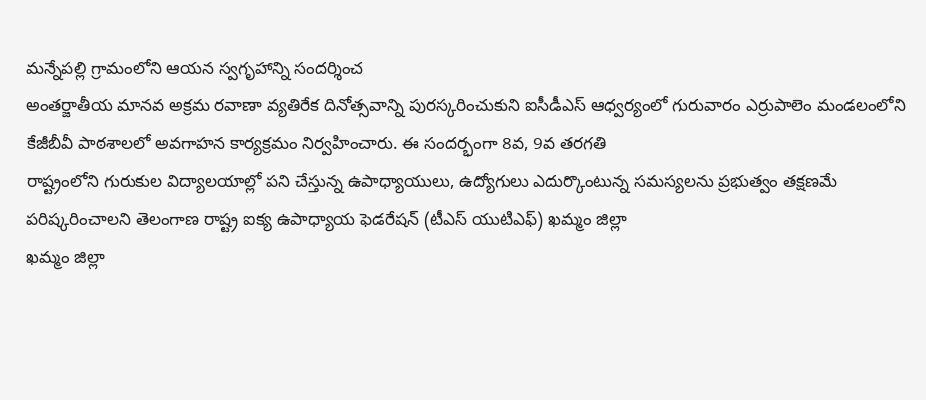మన్నేపల్లి గ్రామంలోని ఆయన స్వగృహాన్ని సందర్శించ
అంతర్జాతీయ మానవ అక్రమ రవాణా వ్యతిరేక దినోత్సవాన్ని పురస్కరించుకుని ఐసీడీఎస్ ఆధ్వర్యంలో గురువారం ఎర్రుపాలెం మండలంలోని కేజీబీవీ పాఠశాలలో అవగాహన కార్యక్రమం నిర్వహించారు. ఈ సందర్భంగా 8వ, 9వ తరగతి
రాష్ట్రంలోని గురుకుల విద్యాలయాల్లో పని చేస్తున్న ఉపాధ్యాయులు, ఉద్యోగులు ఎదుర్కొంటున్న సమస్యలను ప్రభుత్వం తక్షణమే పరిష్కరించాలని తెలంగాణ రాష్ట్ర ఐక్య ఉపాధ్యాయ ఫెడరేషన్ (టీఎస్ యుటిఎఫ్) ఖమ్మం జిల్లా
ఖమ్మం జిల్లా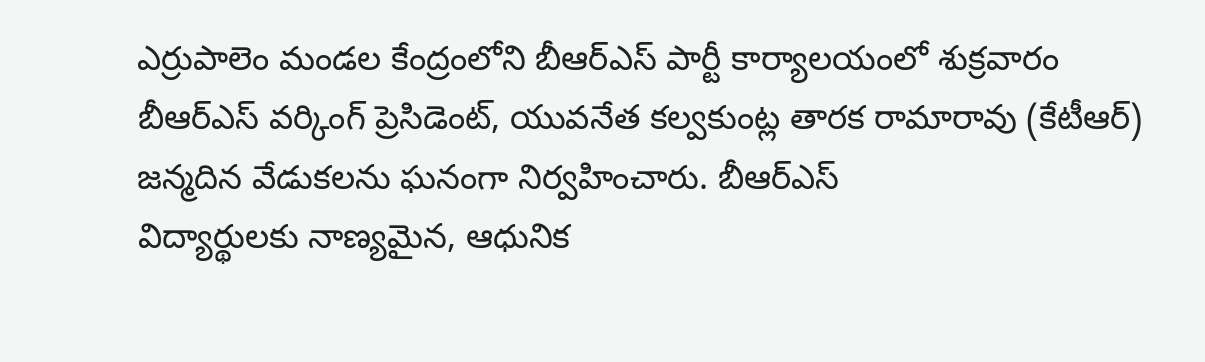ఎర్రుపాలెం మండల కేంద్రంలోని బీఆర్ఎస్ పార్టీ కార్యాలయంలో శుక్రవారం బీఆర్ఎస్ వర్కింగ్ ప్రెసిడెంట్, యువనేత కల్వకుంట్ల తారక రామారావు (కేటీఆర్) జన్మదిన వేడుకలను ఘనంగా నిర్వహించారు. బీఆర్ఎస్
విద్యార్థులకు నాణ్యమైన, ఆధునిక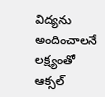విద్యను అందించాలనే లక్ష్యంతో ఆక్సల్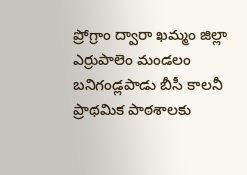ప్రోగ్రాం ద్వారా ఖమ్మం జిల్లా ఎర్రుపాలెం మండలం బనిగండ్లపాడు బీసీ కాలనీ ప్రాథమిక పాఠశాలకు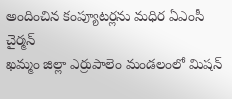అందించిన కంప్యూటర్లను మధిర ఏఎంసీ చైర్మన్
ఖమ్మం జిల్లా ఎర్రుపాలెం మండలంలో మిషన్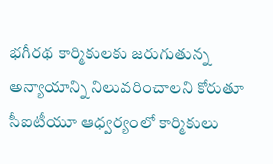భగీరథ కార్మికులకు జరుగుతున్న అన్యాయాన్ని నిలువరించాలని కోరుతూ సీఐటీయూ ఆధ్వర్యంలో కార్మికులు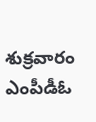శుక్రవారం ఎంపీడీఓ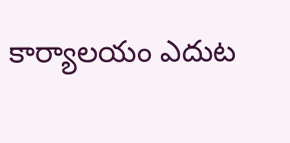కార్యాలయం ఎదుట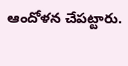ఆందోళన చేపట్టారు.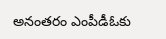అనంతరం ఎంపీడీఓకు